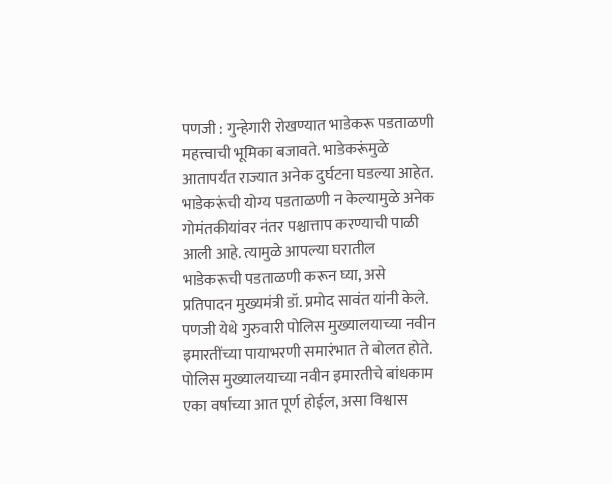पणजी : गुन्हेगारी रोखण्यात भाडेकरू पडताळणी महत्त्वाची भूमिका बजावते. भाडेकरूंमुळे आतापर्यंत राज्यात अनेक दुर्घटना घडल्या आहेत. भाडेकरूंची योग्य पडताळणी न केल्यामुळे अनेक गोमंतकीयांवर नंतर पश्चात्ताप करण्याची पाळी आली आहे. त्यामुळे आपल्या घरातील भाडेकरूची पडताळणी करून घ्या, असे प्रतिपादन मुख्यमंत्री डॉ. प्रमोद सावंत यांनी केले.
पणजी येथे गुरुवारी पोलिस मुख्यालयाच्या नवीन इमारतींच्या पायाभरणी समारंभात ते बोलत होते. पोलिस मुख्यालयाच्या नवीन इमारतीचे बांधकाम एका वर्षाच्या आत पूर्ण होईल, असा विश्वास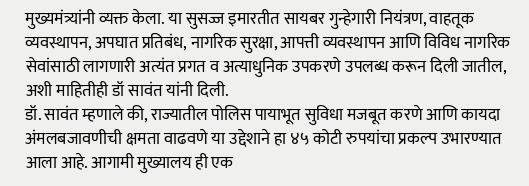मुख्यमंत्र्यांनी व्यक्त केला. या सुसज्ज इमारतीत सायबर गुन्हेगारी नियंत्रण, वाहतूक व्यवस्थापन, अपघात प्रतिबंध, नागरिक सुरक्षा, आपत्ती व्यवस्थापन आणि विविध नागरिक सेवांसाठी लागणारी अत्यंत प्रगत व अत्याधुनिक उपकरणे उपलब्ध करून दिली जातील, अशी माहितीही डॉ सावंत यांनी दिली.
डॉ. सावंत म्हणाले की, राज्यातील पोलिस पायाभूत सुविधा मजबूत करणे आणि कायदा अंमलबजावणीची क्षमता वाढवणे या उद्देशाने हा ४५ कोटी रुपयांचा प्रकल्प उभारण्यात आला आहे. आगामी मुख्यालय ही एक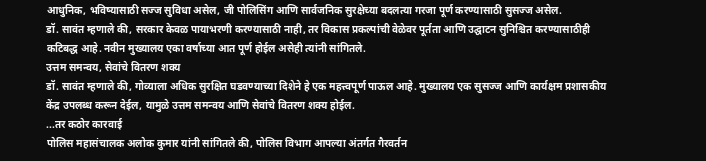आधुनिक, भविष्यासाठी सज्ज सुविधा असेल, जी पोलिसिंग आणि सार्वजनिक सुरक्षेच्या बदलत्या गरजा पूर्ण करण्यासाठी सुसज्ज असेल.
डॉ. सावंत म्हणाले की, सरकार केवळ पायाभरणी करण्यासाठी नाही, तर विकास प्रकल्पांची वेळेवर पूर्तता आणि उद्घाटन सुनिश्चित करण्यासाठीही कटिबद्ध आहे. नवीन मुख्यालय एका वर्षाच्या आत पूर्ण होईल असेही त्यांनी सांगितले.
उत्तम समन्वय, सेवांचे वितरण शक्य
डॉ. सावंत म्हणाले की, गोव्याला अधिक सुरक्षित घडवण्याच्या दिशेने हे एक महत्त्वपूर्ण पाऊल आहे. मुख्यालय एक सुसज्ज आणि कार्यक्षम प्रशासकीय केंद्र उपलब्ध करून देईल, यामुळे उत्तम समन्वय आणि सेवांचे वितरण शक्य होईल.
...तर कठोर कारवाई
पोलिस महासंचालक अलोक कुमार यांनी सांगितले की, पोलिस विभाग आपल्या अंतर्गत गैरवर्तन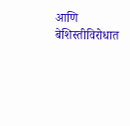आणि बेशिस्तीविरोधात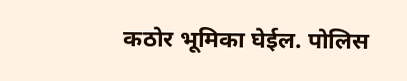कठोर भूमिका घेईल. पोलिस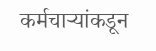कर्मचाऱ्यांकडून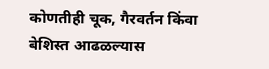कोणतीही चूक, गैरवर्तन किंवा बेशिस्त आढळल्यास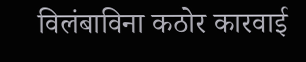विलंबाविना कठोर कारवाई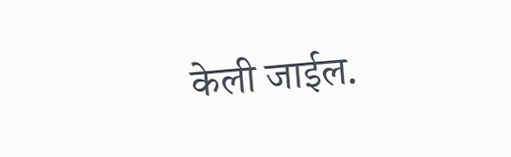केली जाईल.